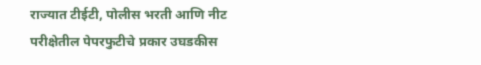राज्यात टीईटी, पोलीस भरती आणि नीट परीक्षेतील पेपरफुटीचे प्रकार उघडकीस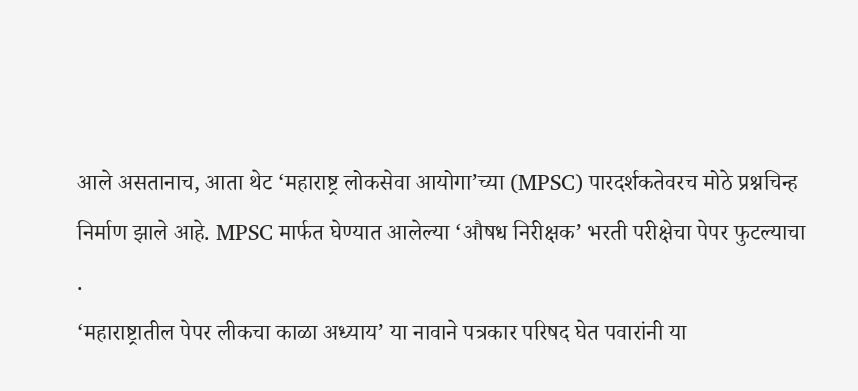आले असतानाच, आता थेट ‘महाराष्ट्र लोकसेवा आयोगा’च्या (MPSC) पारदर्शकतेवरच मोठे प्रश्नचिन्ह निर्माण झाले आहे. MPSC मार्फत घेण्यात आलेल्या ‘औषध निरीक्षक’ भरती परीक्षेचा पेपर फुटल्याचा
.
‘महाराष्ट्रातील पेपर लीकचा काळा अध्याय’ या नावाने पत्रकार परिषद घेत पवारांनी या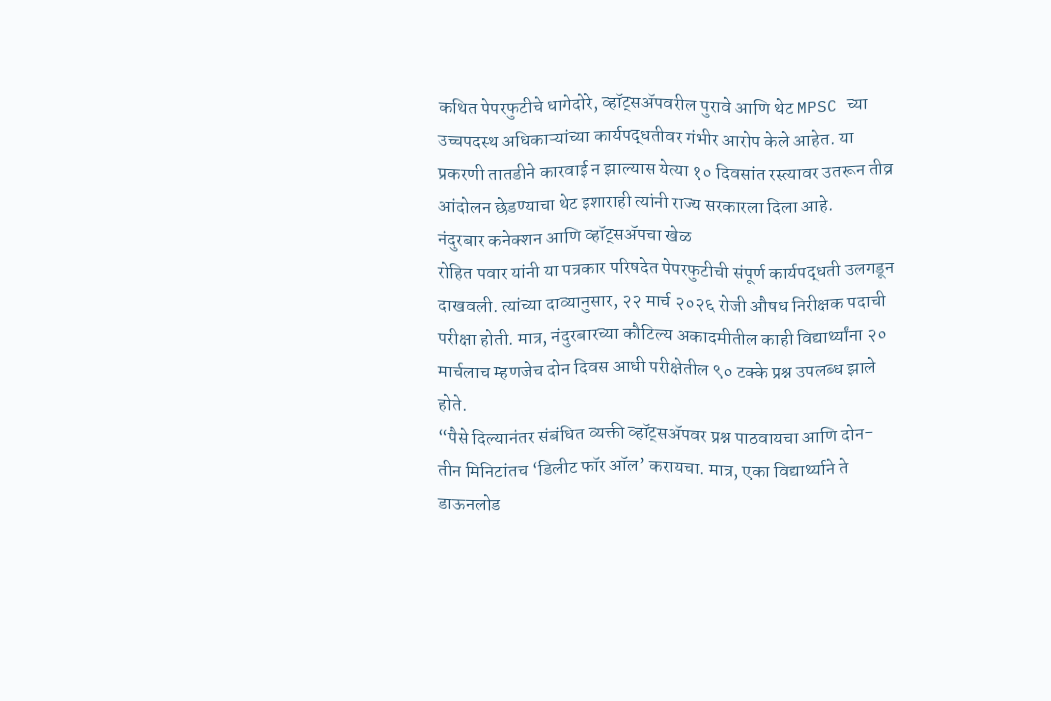कथित पेपरफुटीचे धागेदोरे, व्हॉट्सॲपवरील पुरावे आणि थेट MPSC च्या उच्चपदस्थ अधिकाऱ्यांच्या कार्यपद्धतीवर गंभीर आरोप केले आहेत. या प्रकरणी तातडीने कारवाई न झाल्यास येत्या १० दिवसांत रस्त्यावर उतरून तीव्र आंदोलन छेडण्याचा थेट इशाराही त्यांनी राज्य सरकारला दिला आहे.
नंदुरबार कनेक्शन आणि व्हॉट्सॲपचा खेळ
रोहित पवार यांनी या पत्रकार परिषदेत पेपरफुटीची संपूर्ण कार्यपद्धती उलगडून दाखवली. त्यांच्या दाव्यानुसार, २२ मार्च २०२६ रोजी औषध निरीक्षक पदाची परीक्षा होती. मात्र, नंदुरबारच्या कौटिल्य अकादमीतील काही विद्यार्थ्यांना २० मार्चलाच म्हणजेच दोन दिवस आधी परीक्षेतील ९० टक्के प्रश्न उपलब्ध झाले होते.
“पैसे दिल्यानंतर संबंधित व्यक्ती व्हॉट्सॲपवर प्रश्न पाठवायचा आणि दोन-तीन मिनिटांतच ‘डिलीट फॉर ऑल’ करायचा. मात्र, एका विद्यार्थ्याने ते डाऊनलोड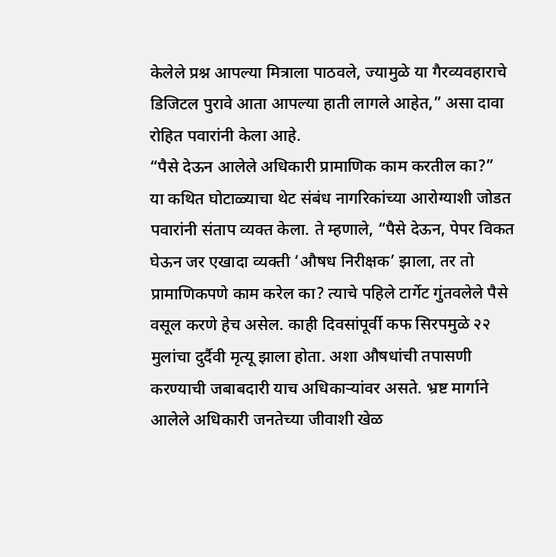केलेले प्रश्न आपल्या मित्राला पाठवले, ज्यामुळे या गैरव्यवहाराचे डिजिटल पुरावे आता आपल्या हाती लागले आहेत,” असा दावा रोहित पवारांनी केला आहे.
“पैसे देऊन आलेले अधिकारी प्रामाणिक काम करतील का?”
या कथित घोटाळ्याचा थेट संबंध नागरिकांच्या आरोग्याशी जोडत पवारांनी संताप व्यक्त केला. ते म्हणाले, “पैसे देऊन, पेपर विकत घेऊन जर एखादा व्यक्ती ‘औषध निरीक्षक’ झाला, तर तो प्रामाणिकपणे काम करेल का? त्याचे पहिले टार्गेट गुंतवलेले पैसे वसूल करणे हेच असेल. काही दिवसांपूर्वी कफ सिरपमुळे २२ मुलांचा दुर्दैवी मृत्यू झाला होता. अशा औषधांची तपासणी करण्याची जबाबदारी याच अधिकाऱ्यांवर असते. भ्रष्ट मार्गाने आलेले अधिकारी जनतेच्या जीवाशी खेळ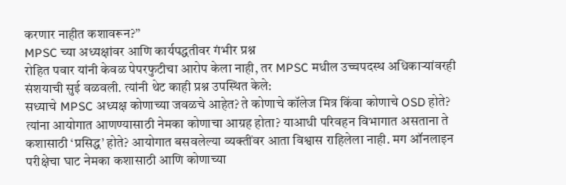करणार नाहीत कशावरून?”
MPSC च्या अध्यक्षांवर आणि कार्यपद्धतीवर गंभीर प्रश्न
रोहित पवार यांनी केवळ पेपरफुटीचा आरोप केला नाही, तर MPSC मधील उच्चपदस्थ अधिकाऱ्यांवरही संशयाची सुई वळवली. त्यांनी थेट काही प्रश्न उपस्थित केले:
सध्याचे MPSC अध्यक्ष कोणाच्या जवळचे आहेत? ते कोणाचे कॉलेज मित्र किंवा कोणाचे OSD होते? त्यांना आयोगात आणण्यासाठी नेमका कोणाचा आग्रह होता? याआधी परिवहन विभागात असताना ते कशासाठी ‘प्रसिद्ध’ होते? आयोगात बसवलेल्या व्यक्तींवर आता विश्वास राहिलेला नाही. मग ऑनलाइन परीक्षेचा घाट नेमका कशासाठी आणि कोणाच्या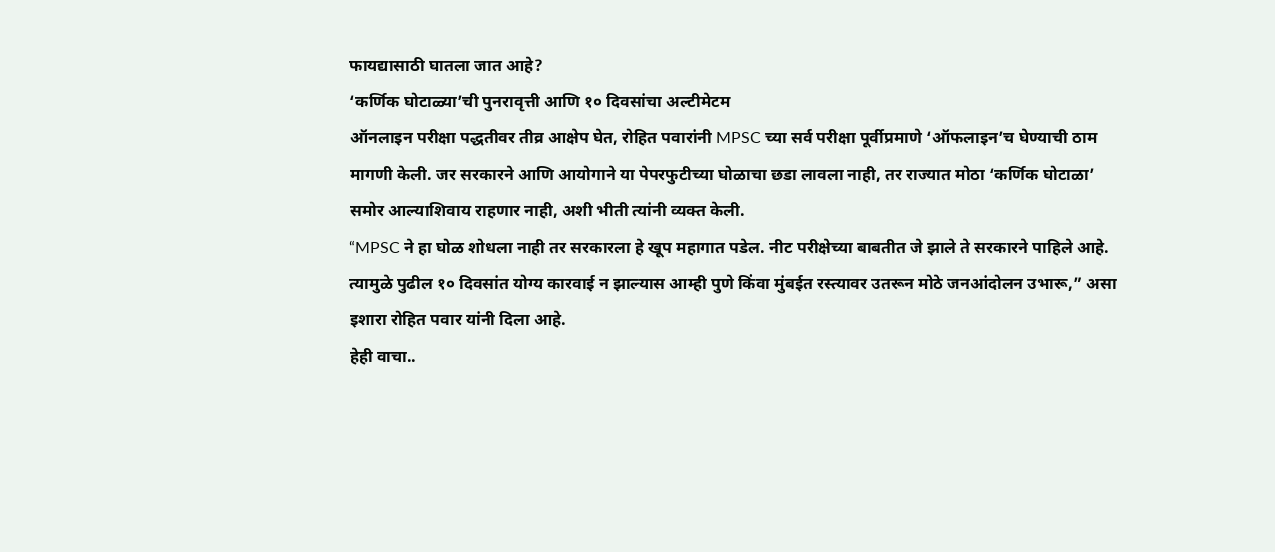फायद्यासाठी घातला जात आहे?
‘कर्णिक घोटाळ्या’ची पुनरावृत्ती आणि १० दिवसांचा अल्टीमेटम
ऑनलाइन परीक्षा पद्धतीवर तीव्र आक्षेप घेत, रोहित पवारांनी MPSC च्या सर्व परीक्षा पूर्वीप्रमाणे ‘ऑफलाइन’च घेण्याची ठाम मागणी केली. जर सरकारने आणि आयोगाने या पेपरफुटीच्या घोळाचा छडा लावला नाही, तर राज्यात मोठा ‘कर्णिक घोटाळा’ समोर आल्याशिवाय राहणार नाही, अशी भीती त्यांनी व्यक्त केली.
“MPSC ने हा घोळ शोधला नाही तर सरकारला हे खूप महागात पडेल. नीट परीक्षेच्या बाबतीत जे झाले ते सरकारने पाहिले आहे. त्यामुळे पुढील १० दिवसांत योग्य कारवाई न झाल्यास आम्ही पुणे किंवा मुंबईत रस्त्यावर उतरून मोठे जनआंदोलन उभारू,” असा इशारा रोहित पवार यांनी दिला आहे.
हेही वाचा..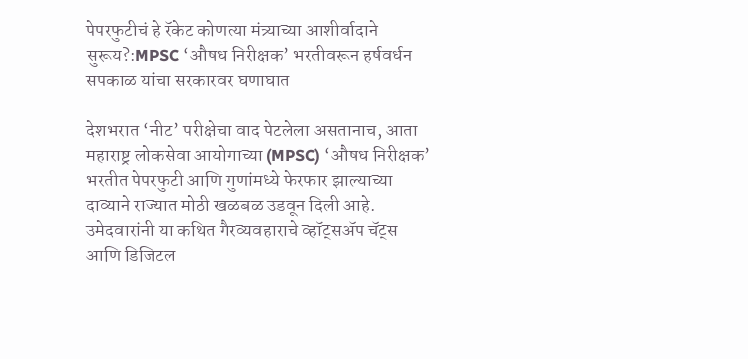पेपरफुटीचं हे रॅकेट कोणत्या मंत्र्याच्या आशीर्वादाने सुरूय?:MPSC ‘औषध निरीक्षक’ भरतीवरून हर्षवर्धन सपकाळ यांचा सरकारवर घणाघात

देशभरात ‘नीट’ परीक्षेचा वाद पेटलेला असतानाच, आता महाराष्ट्र लोकसेवा आयोगाच्या (MPSC) ‘औषध निरीक्षक’ भरतीत पेपरफुटी आणि गुणांमध्ये फेरफार झाल्याच्या दाव्याने राज्यात मोठी खळबळ उडवून दिली आहे. उमेदवारांनी या कथित गैरव्यवहाराचे व्हॉट्सॲप चॅट्स आणि डिजिटल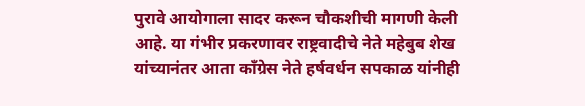पुरावे आयोगाला सादर करून चौकशीची मागणी केली आहे. या गंभीर प्रकरणावर राष्ट्रवादीचे नेते महेबुब शेख यांच्यानंतर आता काँग्रेस नेते हर्षवर्धन सपकाळ यांनीही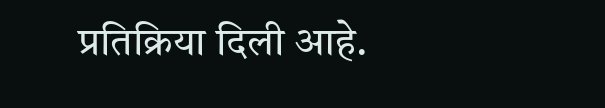प्रतिक्रिया दिली आहे.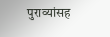पुराव्यांसह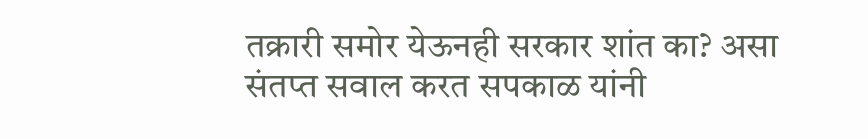तक्रारी समोर येऊनही सरकार शांत का? असा संतप्त सवाल करत सपकाळ यांनी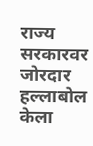राज्य सरकारवर जोरदार हल्लाबोल केला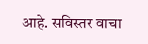आहे. सविस्तर वाचा